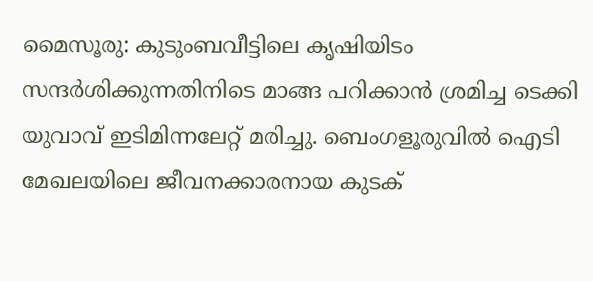മൈസൂരു: കുടുംബവീട്ടിലെ കൃഷിയിടം സന്ദർശിക്കുന്നതിനിടെ മാങ്ങ പറിക്കാൻ ശ്രമിച്ച ടെക്കി യുവാവ് ഇടിമിന്നലേറ്റ് മരിച്ചു. ബെംഗളൂരുവിൽ ഐടി മേഖലയിലെ ജീവനക്കാരനായ കുടക്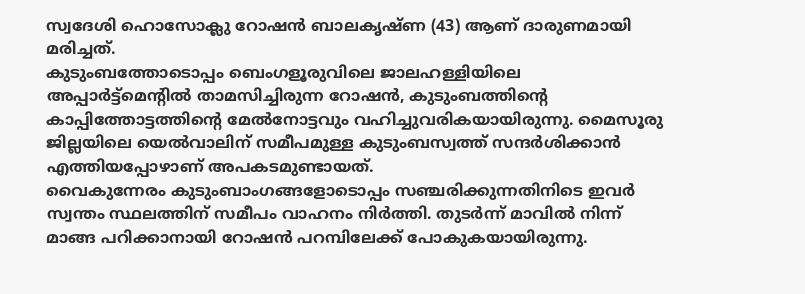സ്വദേശി ഹൊസോക്ലു റോഷൻ ബാലകൃഷ്ണ (43) ആണ് ദാരുണമായി മരിച്ചത്.
കുടുംബത്തോടൊപ്പം ബെംഗളൂരുവിലെ ജാലഹള്ളിയിലെ അപ്പാർട്ട്മെന്റിൽ താമസിച്ചിരുന്ന റോഷൻ, കുടുംബത്തിന്റെ കാപ്പിത്തോട്ടത്തിന്റെ മേൽനോട്ടവും വഹിച്ചുവരികയായിരുന്നു. മൈസൂരു ജില്ലയിലെ യെൽവാലിന് സമീപമുള്ള കുടുംബസ്വത്ത് സന്ദർശിക്കാൻ എത്തിയപ്പോഴാണ് അപകടമുണ്ടായത്.
വൈകുന്നേരം കുടുംബാംഗങ്ങളോടൊപ്പം സഞ്ചരിക്കുന്നതിനിടെ ഇവർ സ്വന്തം സ്ഥലത്തിന് സമീപം വാഹനം നിർത്തി. തുടർന്ന് മാവിൽ നിന്ന് മാങ്ങ പറിക്കാനായി റോഷൻ പറമ്പിലേക്ക് പോകുകയായിരുന്നു.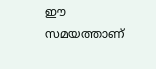ഈ സമയത്താണ്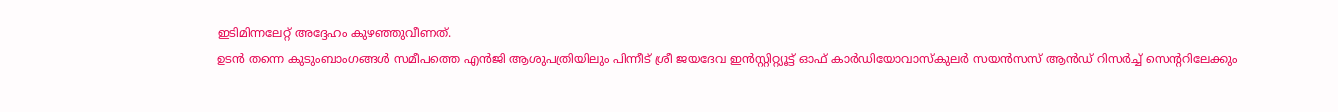ഇടിമിന്നലേറ്റ് അദ്ദേഹം കുഴഞ്ഞുവീണത്.
ഉടൻ തന്നെ കുടുംബാംഗങ്ങൾ സമീപത്തെ എൻജി ആശുപത്രിയിലും പിന്നീട് ശ്രീ ജയദേവ ഇൻസ്റ്റിറ്റ്യൂട്ട് ഓഫ് കാർഡിയോവാസ്കുലർ സയൻസസ് ആൻഡ് റിസർച്ച് സെന്ററിലേക്കും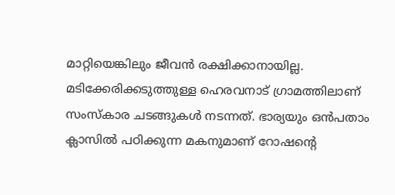മാറ്റിയെങ്കിലും ജീവൻ രക്ഷിക്കാനായില്ല.
മടിക്കേരിക്കടുത്തുള്ള ഹെരവനാട് ഗ്രാമത്തിലാണ് സംസ്കാര ചടങ്ങുകൾ നടന്നത്. ഭാര്യയും ഒൻപതാം ക്ലാസിൽ പഠിക്കുന്ന മകനുമാണ് റോഷന്റെ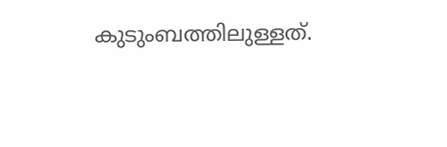കുടുംബത്തിലുള്ളത്.